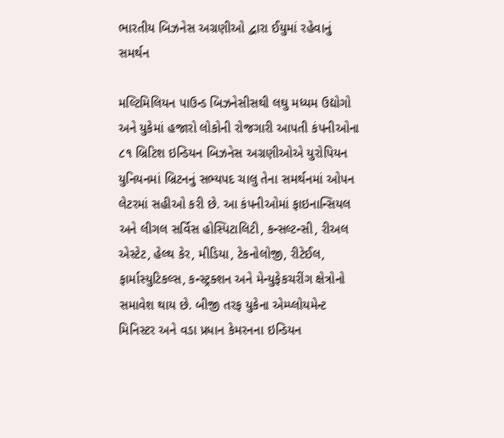ભારતીય બિઝનેસ અગ્રણીઓ દ્વારા ઈયુમાં રહેવાનું સમર્થન

મલ્ટિમિલિયન પાઉન્ડ બિઝનેસીસથી લઘુ મધ્યમ ઉદ્યોગો અને યુકેમાં હજારો લોકોની રોજગારી આપતી કંપનીઓના ૮૧ બ્રિટિશ ઇન્ડિયન બિઝનેસ અગ્રણીઓએ યુરોપિયન યુનિયનમાં બ્રિટનનું સભ્યપદ ચાલુ તેના સમર્થનમાં ઓપન લેટરમાં સહીઓ કરી છે. આ કંપનીઓમાં ફાઇનાન્સિયલ અને લીગલ સર્વિસ હોસ્પિટાલિટી, કન્સલ્ટન્સી, રીઅલ એસ્ટેટ, હેલ્થ કેર, મીડિયા, ટેકનોલોજી, રીટેઈલ, ફાર્માસ્યુટિકલ્સ, કન્સ્ટ્રક્શન અને મેન્યુફેકચરીંગ ક્ષેત્રોનો સમાવેશ થાય છે. બીજી તરફ યુકેના એમ્પ્લોયમેન્ટ મિનિસ્ટર અને વડા પ્રધાન કેમરનના ઇન્ડિયન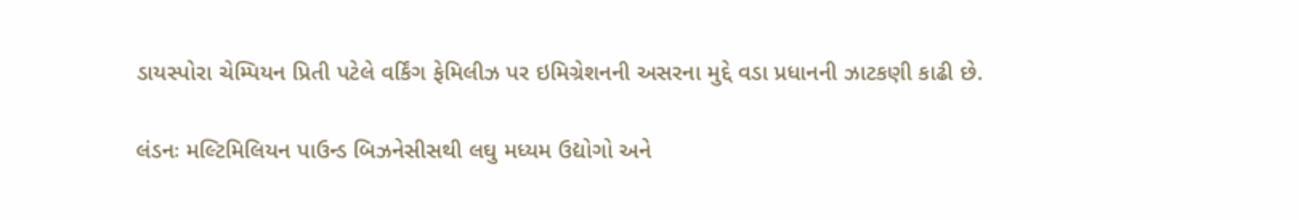ડાયસ્પોરા ચેમ્પિયન પ્રિતી પટેલે વર્કિંગ ફેમિલીઝ પર ઇમિગ્રેશનની અસરના મુદ્દે વડા પ્રધાનની ઝાટકણી કાઢી છે.

લંડનઃ મલ્ટિમિલિયન પાઉન્ડ બિઝનેસીસથી લઘુ મધ્યમ ઉદ્યોગો અને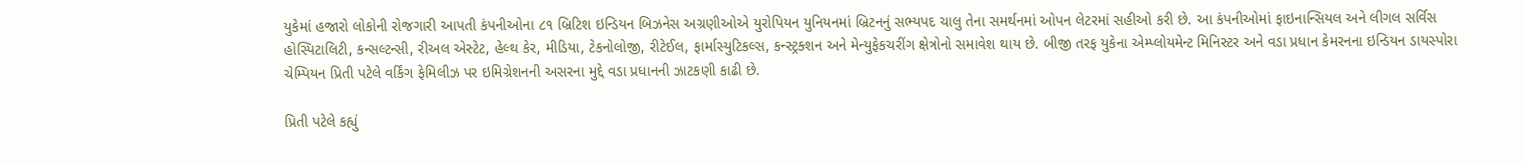યુકેમાં હજારો લોકોની રોજગારી આપતી કંપનીઓના ૮૧ બ્રિટિશ ઇન્ડિયન બિઝનેસ અગ્રણીઓએ યુરોપિયન યુનિયનમાં બ્રિટનનું સભ્યપદ ચાલુ તેના સમર્થનમાં ઓપન લેટરમાં સહીઓ કરી છે. આ કંપનીઓમાં ફાઇનાન્સિયલ અને લીગલ સર્વિસ હોસ્પિટાલિટી, કન્સલ્ટન્સી, રીઅલ એસ્ટેટ, હેલ્થ કેર, મીડિયા, ટેકનોલોજી, રીટેઈલ, ફાર્માસ્યુટિકલ્સ, કન્સ્ટ્રક્શન અને મેન્યુફેકચરીંગ ક્ષેત્રોનો સમાવેશ થાય છે. બીજી તરફ યુકેના એમ્પ્લોયમેન્ટ મિનિસ્ટર અને વડા પ્રધાન કેમરનના ઇન્ડિયન ડાયસ્પોરા ચેમ્પિયન પ્રિતી પટેલે વર્કિંગ ફેમિલીઝ પર ઇમિગ્રેશનની અસરના મુદ્દે વડા પ્રધાનની ઝાટકણી કાઢી છે.

પ્રિતી પટેલે કહ્યું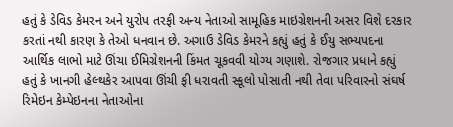હતું કે ડેવિડ કેમરન અને યુરોપ તરફી અન્ય નેતાઓ સામૂહિક માઇગ્રેશનની અસર વિશે દરકાર કરતાં નથી કારણ કે તેઓ ધનવાન છે. અગાઉ ડેવિડ કેમરને કહ્યું હતું કે ઈયુ સભ્યપદના આર્થિક લાભો માટે ઊંચા ઈમિગ્રેશનની કિંમત ચૂકવવી યોગ્ય ગણાશે. રોજગાર પ્રધાને કહ્યું હતું કે ખાનગી હેલ્થકેર આપવા ઊંચી ફી ધરાવતી સ્કૂલો પોસાતી નથી તેવા પરિવારનો સંઘર્ષ રિમેઇન કેમ્પેઇનના નેતાઓના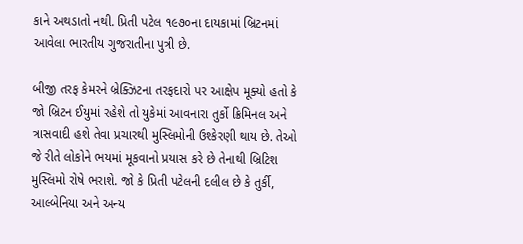કાને અથડાતો નથી. પ્રિતી પટેલ ૧૯૭૦ના દાયકામાં બ્રિટનમાં આવેલા ભારતીય ગુજરાતીના પુત્રી છે.

બીજી તરફ કેમરને બ્રેક્ઝિટના તરફદારો પર આક્ષેપ મૂક્યો હતો કે જો બ્રિટન ઈયુમાં રહેશે તો યુકેમાં આવનારા તુર્કો ક્રિમિનલ અને ત્રાસવાદી હશે તેવા પ્રચારથી મુસ્લિમોની ઉશ્કેરણી થાય છે. તેઓ જે રીતે લોકોને ભયમાં મૂકવાનો પ્રયાસ કરે છે તેનાથી બ્રિટિશ મુસ્લિમો રોષે ભરાશે. જો કે પ્રિતી પટેલની દલીલ છે કે તુર્કી, આલ્બેનિયા અને અન્ય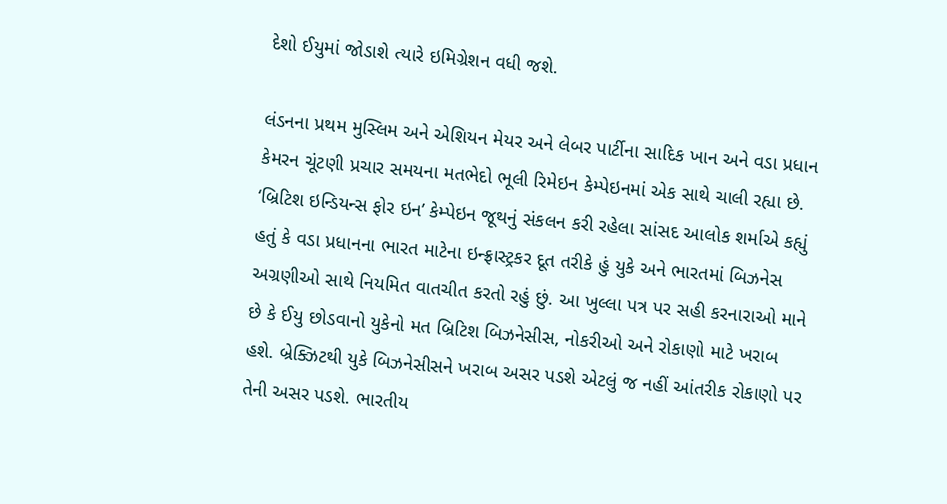દેશો ઈયુમાં જોડાશે ત્યારે ઇમિગ્રેશન વધી જશે.

લંડનના પ્રથમ મુસ્લિમ અને એશિયન મેયર અને લેબર પાર્ટીના સાદિક ખાન અને વડા પ્રધાન કેમરન ચૂંટણી પ્રચાર સમયના મતભેદો ભૂલી રિમેઇન કેમ્પેઇનમાં એક સાથે ચાલી રહ્યા છે. ‘બ્રિટિશ ઇન્ડિયન્સ ફોર ઇન’ કેમ્પેઇન જૂથનું સંકલન કરી રહેલા સાંસદ આલોક શર્માએ કહ્યું હતું કે વડા પ્રધાનના ભારત માટેના ઇન્ફ્રાસ્ટ્રકર દૂત તરીકે હું યુકે અને ભારતમાં બિઝનેસ અગ્રણીઓ સાથે નિયમિત વાતચીત કરતો રહું છું. આ ખુલ્લા પત્ર પર સહી કરનારાઓ માને છે કે ઈયુ છોડવાનો યુકેનો મત બ્રિટિશ બિઝનેસીસ, નોકરીઓ અને રોકાણો માટે ખરાબ હશે. બ્રેક્ઝિટથી યુકે બિઝનેસીસને ખરાબ અસર પડશે એટલું જ નહીં આંતરીક રોકાણો પર તેની અસર પડશે. ભારતીય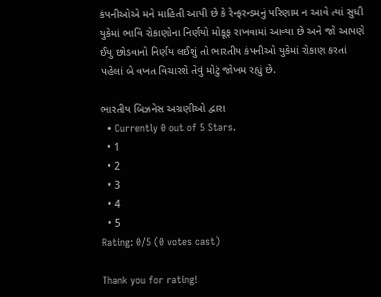કંપનીઓએ મને માહિતી આપી છે કે રેન્ફરન્ડમનું પરિણામ ન આવે ત્યાં સુધી યુકેમાં ભાવિ રોકાણોના નિર્ણયો મોકૂફ રાખવામાં આવ્યા છે અને જો આપણે ઈયુ છોડવાનો નિર્ણય લઈશું તો ભારતીય કંપનીઓ યુકેમાં રોકાણ કરતાં પહેલાં બે વખત વિચારશે તેવું મોટું જોખમ રહ્યું છે.

ભારતીય બિઝનેસ અગ્રણીઓ દ્વારા
  • Currently 0 out of 5 Stars.
  • 1
  • 2
  • 3
  • 4
  • 5
Rating: 0/5 (0 votes cast)

Thank you for rating!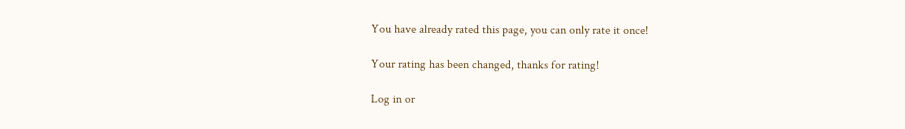You have already rated this page, you can only rate it once!

Your rating has been changed, thanks for rating!

Log in or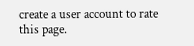create a user account to rate this page.